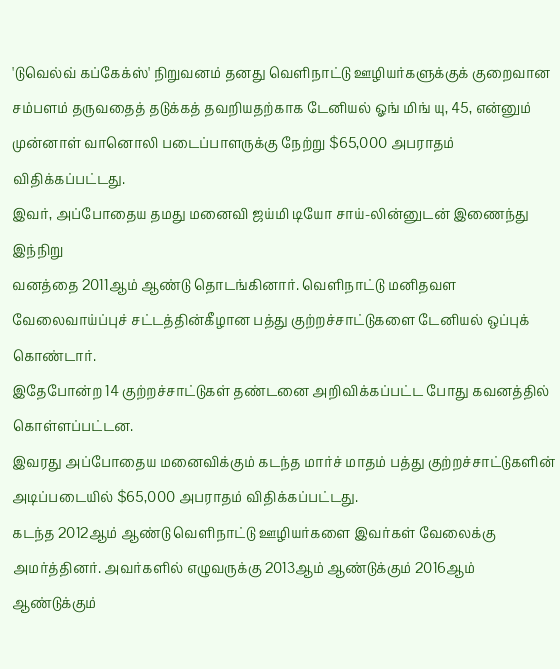'டுவெல்வ் கப்கேக்ஸ்' நிறுவனம் தனது வெளிநாட்டு ஊழியர்களுக்குக் குறைவான சம்பளம் தருவதைத் தடுக்கத் தவறியதற்காக டேனியல் ஓங் மிங் யு, 45, என்னும் முன்னாள் வானொலி படைப்பாளருக்கு நேற்று $65,000 அபராதம் விதிக்கப்பட்டது.
இவர், அப்போதைய தமது மனைவி ஜய்மி டியோ சாய்-லின்னுடன் இணைந்து இந்நிறு
வனத்தை 2011ஆம் ஆண்டு தொடங்கினார். வெளிநாட்டு மனிதவள வேலைவாய்ப்புச் சட்டத்தின்கீழான பத்து குற்றச்சாட்டுகளை டேனியல் ஒப்புக் கொண்டார்.
இதேபோன்ற 14 குற்றச்சாட்டுகள் தண்டனை அறிவிக்கப்பட்ட போது கவனத்தில் கொள்ளப்பட்டன.
இவரது அப்போதைய மனைவிக்கும் கடந்த மார்ச் மாதம் பத்து குற்றச்சாட்டுகளின் அடிப்படையில் $65,000 அபராதம் விதிக்கப்பட்டது.
கடந்த 2012ஆம் ஆண்டு வெளிநாட்டு ஊழியர்களை இவர்கள் வேலைக்கு அமர்த்தினர். அவர்களில் எழுவருக்கு 2013ஆம் ஆண்டுக்கும் 2016ஆம் ஆண்டுக்கும்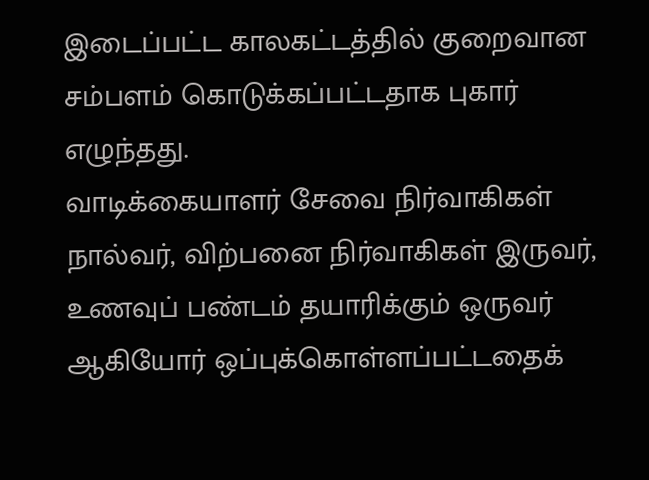இடைப்பட்ட காலகட்டத்தில் குறைவான சம்பளம் கொடுக்கப்பட்டதாக புகார் எழுந்தது.
வாடிக்கையாளர் சேவை நிர்வாகிகள் நால்வர், விற்பனை நிர்வாகிகள் இருவர், உணவுப் பண்டம் தயாரிக்கும் ஒருவர் ஆகியோர் ஒப்புக்கொள்ளப்பட்டதைக்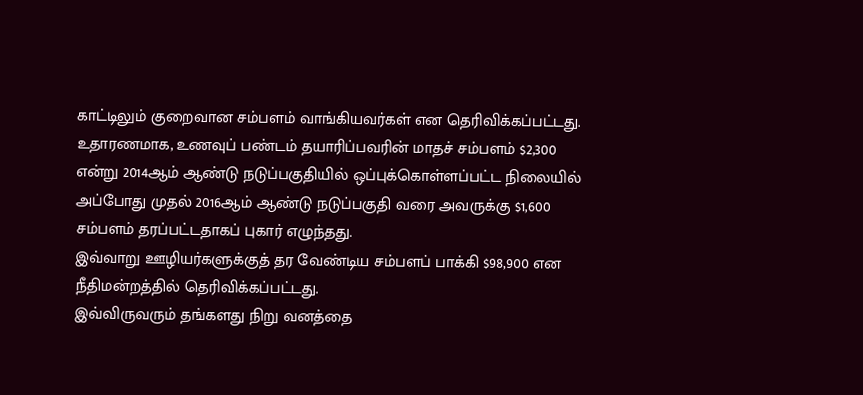காட்டிலும் குறைவான சம்பளம் வாங்கியவர்கள் என தெரிவிக்கப்பட்டது.
உதாரணமாக, உணவுப் பண்டம் தயாரிப்பவரின் மாதச் சம்பளம் $2,300 என்று 2014ஆம் ஆண்டு நடுப்பகுதியில் ஒப்புக்கொள்ளப்பட்ட நிலையில் அப்போது முதல் 2016ஆம் ஆண்டு நடுப்பகுதி வரை அவருக்கு $1,600 சம்பளம் தரப்பட்டதாகப் புகார் எழுந்தது.
இவ்வாறு ஊழியர்களுக்குத் தர வேண்டிய சம்பளப் பாக்கி $98,900 என நீதிமன்றத்தில் தெரிவிக்கப்பட்டது.
இவ்விருவரும் தங்களது நிறு வனத்தை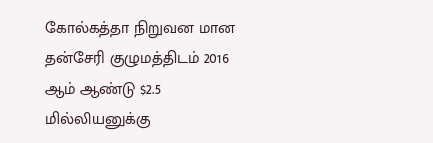கோல்கத்தா நிறுவன மான தன்சேரி குழுமத்திடம் 2016 ஆம் ஆண்டு $2.5 மில்லியனுக்கு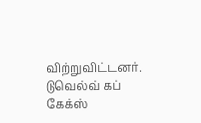விற்றுவிட்டனர். டுவெல்வ் கப் கேக்ஸ்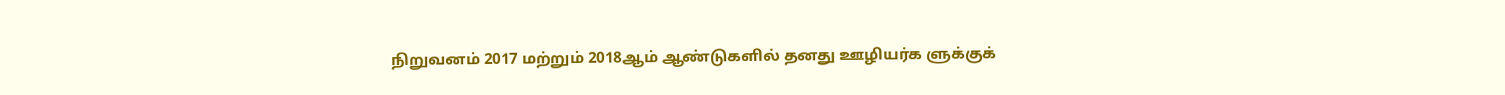நிறுவனம் 2017 மற்றும் 2018ஆம் ஆண்டுகளில் தனது ஊழியர்க ளுக்குக்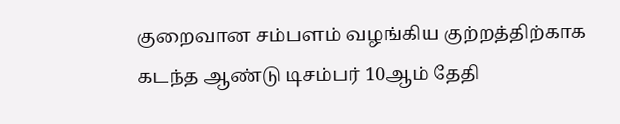குறைவான சம்பளம் வழங்கிய குற்றத்திற்காக கடந்த ஆண்டு டிசம்பர் 10ஆம் தேதி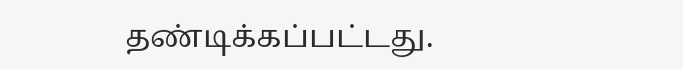தண்டிக்கப்பட்டது.